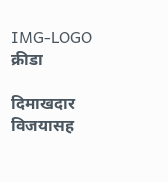IMG-LOGO
क्रीडा

दिमाखदार विजयासह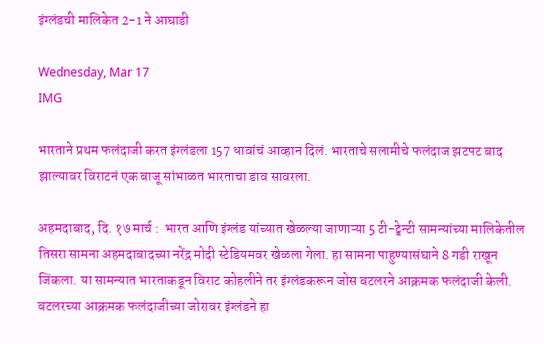इंग्लंडची मालिकेत 2-1 ने आघाडी

Wednesday, Mar 17
IMG

भारताने प्रथम फलंदाजी करत इंग्लंडला 157 धावांचं आव्हान दिलं. भारताचे सलामीचे फलंदाज झटपट बाद झाल्यावर विराटनं एक बाजू सांभाळत भारताचा डाव सावरला.

अहमदाबाद, दि. १७ मार्च :  भारत आणि इंग्लंड यांच्यात खेळल्या जाणाऱ्या 5 टी-ट्वेन्टी सामन्यांच्या मालिकेतील तिसरा सामना अहमदाबादच्या नरेंद्र मोदी स्टेडियमवर खेळला गेला. हा सामना पाहुण्यासंघाने 8 गडी राखून जिंकला. या सामन्यात भारताकडून विराट कोहलीने तर इंग्लंडकरून जोस बटलरने आक्रमक फलंदाजी केली. बटलरच्या आक्रमक फलंदाजीच्या जोरावर इंग्लंडने हा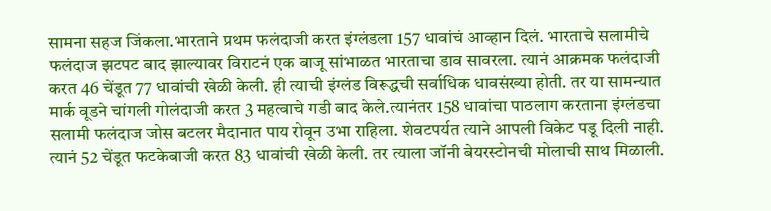सामना सहज जिंकला.भारताने प्रथम फलंदाजी करत इंग्लंडला 157 धावांचं आव्हान दिलं. भारताचे सलामीचे फलंदाज झटपट बाद झाल्यावर विराटनं एक बाजू सांभाळत भारताचा डाव सावरला. त्यानं आक्रमक फलंदाजी करत 46 चेंडूत 77 धावांची खेळी केली. ही त्याची इंग्लंड विरूद्धची सर्वाधिक धावसंख्या होती. तर या सामन्यात मार्क वूडने चांगली गोलंदाजी करत 3 महत्वाचे गडी बाद केले.त्यानंतर 158 धावांचा पाठलाग करताना इंग्लंडचा सलामी फलंदाज जोस बटलर मैदानात पाय रोवून उभा राहिला. शेवटपर्यत त्याने आपली विकेट पडू दिली नाही. त्यानं 52 चेंडूत फटकेबाजी करत 83 धावांची खेळी केली. तर त्याला जॉनी बेयरस्टोनची मोलाची साथ मिळाली.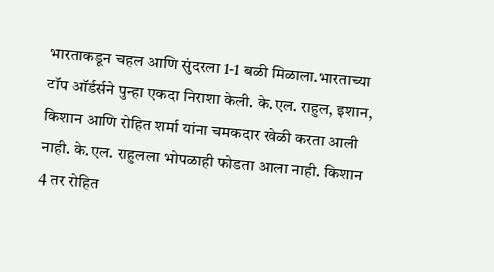भारताकडून चहल आणि सुंदरला 1-1 बळी मिळाला.भारताच्या टॉप ऑर्डर्सने पुन्हा एकदा निराशा केली. के.एल. राहुल, इशान, किशान आणि रोहित शर्मा यांना चमकदार खेळी करता आली नाही. के.एल. राहुलला भोपळाही फोडता आला नाही. किशान 4 तर रोहित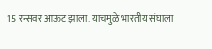15 रन्सवर आऊट झाला. याचमुळे भारतीय संघाला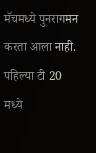मॅचमध्ये पुनरागमन करता आला नाही. पहिल्या टी 20 मध्ये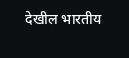देखील भारतीय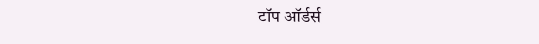टॉप ऑर्डर्स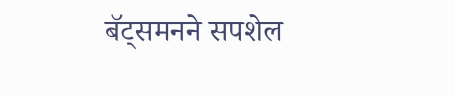बॅट्समनने सपशेल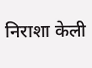निराशा केली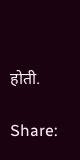होती.

Share: